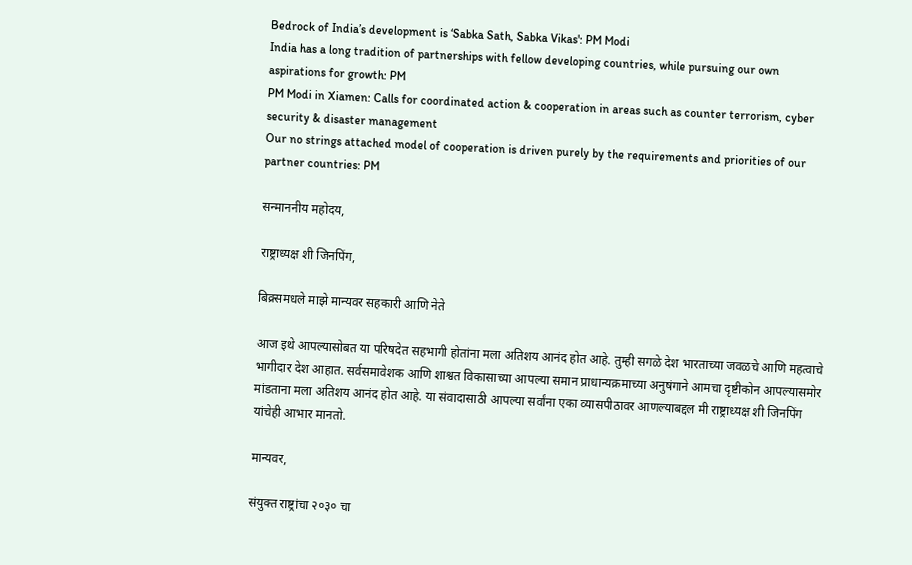Bedrock of India’s development is ‘Sabka Sath, Sabka Vikas': PM Modi
India has a long tradition of partnerships with fellow developing countries, while pursuing our own aspirations for growth: PM
PM Modi in Xiamen: Calls for coordinated action & cooperation in areas such as counter terrorism, cyber security & disaster management
Our no strings attached model of cooperation is driven purely by the requirements and priorities of our partner countries: PM

सन्माननीय महोदय,

राष्ट्राध्यक्ष शी जिनपिंग,

बिक्र्समधले माझे मान्यवर सहकारी आणि नेते

आज इथे आपल्यासोबत या परिषदेत सहभागी होतांना मला अतिशय आनंद होत आहे. तुम्ही सगळे देश भारताच्या जवळचे आणि महत्वाचे भागीदार देश आहात. सर्वसमावेशक आणि शाश्वत विकासाच्या आपल्या समान प्राधान्यक्रमाच्या अनुषंगाने आमचा दृष्टीकोन आपल्यासमोर मांडताना मला अतिशय आनंद होत आहे. या संवादासाठी आपल्या सर्वांना एका व्यासपीठावर आणल्याबद्दल मी राष्ट्राध्यक्ष शी जिनपिंग यांचेही आभार मानतो.

मान्यवर,

संयुक्त राष्ट्रांचा २०३० चा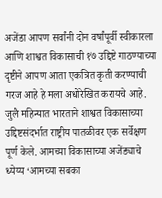अजेंडा आपण सर्वांनी दोन वर्षांपूर्वी स्वीकारला आणि शाश्वत विकासाची १७ उद्दिष्टे गाठण्याच्या दृष्टीने आपण आता एकत्रित कृती करण्याची गरज आहे हे मला अधोरेखित करायचे आहे. जुलै महिन्यात भारताने शाश्वत विकासाच्या उद्दिष्टसंदर्भात राष्ट्रीय पातळीवर एक सर्वेक्षण पूर्ण केले. आमच्या विकासाच्या अजेंड्याचे ध्येय्य ‘आमच्या सबका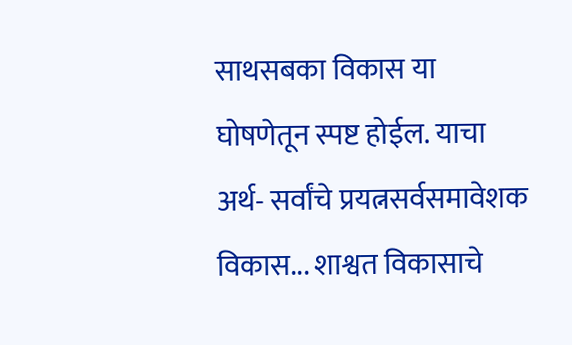साथसबका विकास या घोषणेतून स्पष्ट होईल. याचा अर्थ- सर्वांचे प्रयत्नसर्वसमावेशक विकास... शाश्वत विकासाचे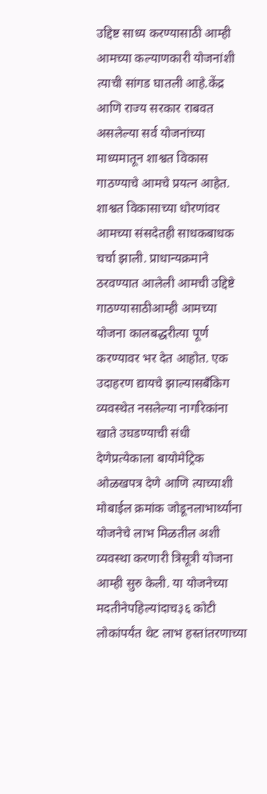उद्दिष्ट साध्य करण्यासाठी आम्ही आमच्या कल्याणकारी योजनांशी त्याची सांगड घातली आहे.केंद्र आणि राज्य सरकार राबवत असलेल्या सर्व योजनांच्या माध्यमातून शाश्वत विकास गाठण्याचे आमचे प्रयत्न आहेत. शाश्वत विकासाच्या धोरणांवर आमच्या संसदेतही साधकबाधक चर्चा झाली. प्राधान्यक्रमाने ठरवण्यात आलेली आमची उद्दिष्टे गाठण्यासाठीआम्ही आमच्या योजना कालबद्धरीत्या पूर्ण करण्यावर भर देत आहोत. एक उदाहरण द्यायचे झाल्यासबँकिग व्यवस्थेत नसलेल्या नागरिकांना खाते उघडण्याची संधी देणेप्रत्येकाला बायोमेट्रिक ओळखपत्र देणे आणि त्याच्याशी  मोबाईल क्रमांक जोडूनलाभार्थ्यांना योजनेचे लाभ मिळतील अशी व्यवस्था करणारी त्रिसूत्री योजना आम्ही सुरु केली. या योजनेच्या मदतीनेपहिल्यांदाच३६ कोटी लोकांपर्यंत थेट लाभ हस्तांतरणाच्या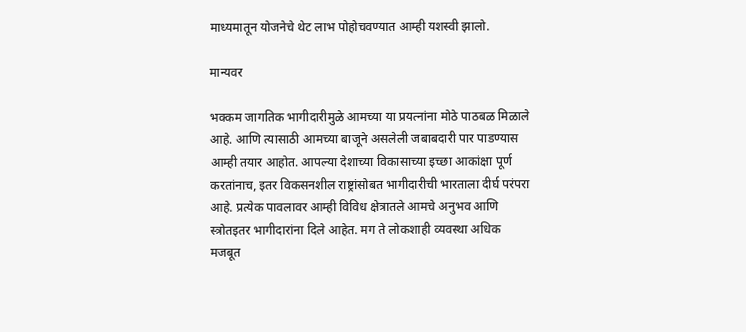माध्यमातून योजनेचे थेट लाभ पोहोचवण्यात आम्ही यशस्वी झालो.

मान्यवर

भक्कम जागतिक भागीदारीमुळे आमच्या या प्रयत्नांना मोठे पाठबळ मिळाले आहे. आणि त्यासाठी आमच्या बाजूने असलेली जबाबदारी पार पाडण्यास आम्ही तयार आहोत. आपल्या देशाच्या विकासाच्या इच्छा आकांक्षा पूर्ण करतांनाच, इतर विकसनशील राष्ट्रांसोबत भागीदारीची भारताला दीर्घ परंपरा आहे. प्रत्येक पावलावर आम्ही विविध क्षेत्रातले आमचे अनुभव आणि स्त्रोतइतर भागीदारांना दिले आहेत. मग ते लोकशाही व्यवस्था अधिक मजबूत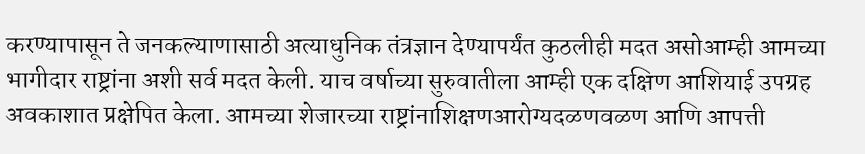करण्यापासून ते जनकल्याणासाठी अत्याधुनिक तंत्रज्ञान देण्यापर्यंत कुठलीही मदत असोआम्ही आमच्या भागीदार राष्ट्रांना अशी सर्व मदत केली. याच वर्षाच्या सुरुवातीला आम्ही एक दक्षिण आशियाई उपग्रह अवकाशात प्रक्षेपित केला. आमच्या शेजारच्या राष्ट्रांनाशिक्षणआरोग्यदळणवळण आणि आपत्ती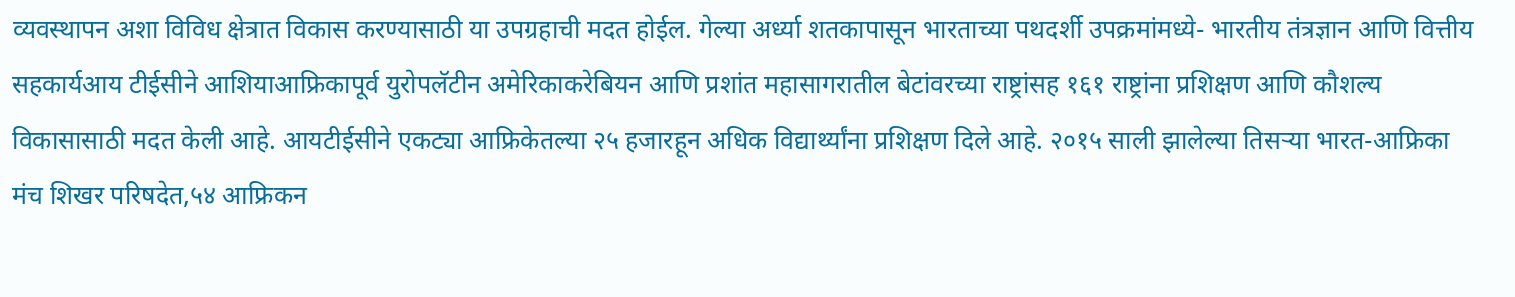व्यवस्थापन अशा विविध क्षेत्रात विकास करण्यासाठी या उपग्रहाची मदत होईल. गेल्या अर्ध्या शतकापासून भारताच्या पथदर्शी उपक्रमांमध्ये- भारतीय तंत्रज्ञान आणि वित्तीय सहकार्यआय टीईसीने आशियाआफ्रिकापूर्व युरोपलॅटीन अमेरिकाकरेबियन आणि प्रशांत महासागरातील बेटांवरच्या राष्ट्रांसह १६१ राष्ट्रांना प्रशिक्षण आणि कौशल्य विकासासाठी मदत केली आहे. आयटीईसीने एकट्या आफ्रिकेतल्या २५ हजारहून अधिक विद्यार्थ्यांना प्रशिक्षण दिले आहे. २०१५ साली झालेल्या तिसऱ्या भारत-आफ्रिका मंच शिखर परिषदेत,५४ आफ्रिकन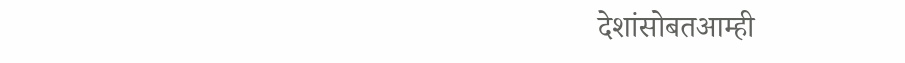देशांसोबतआम्ही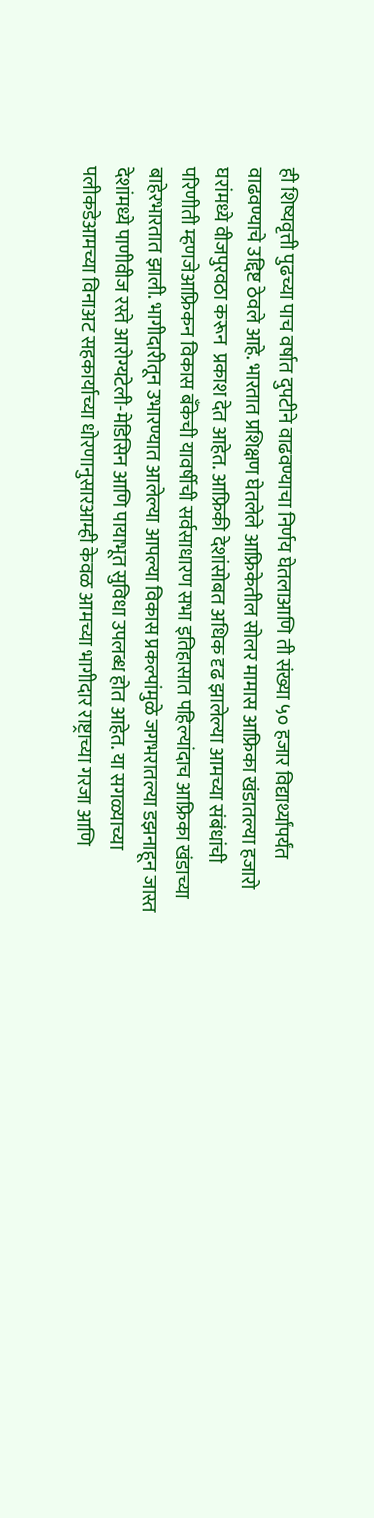ही शिष्यवृत्ती पुढच्या पाच वर्षात दुपटीने वाढवण्याचा निर्णय घेतलाआणि ती संख्या ५० हजार विद्यार्थ्यांपर्यंत वाढवण्याचे उद्दिष्ट ठेवले आहे. भारतात प्रशिक्षण घेतलेले आफ्रिकेतील सोलर मामास आफ्रिका खंडातल्या हजारो घरांमध्ये वीजपुरवठा करून  प्रकाश देत आहेत. आफ्रिकी देशांसोबत अधिक दृढ झालेल्या आमच्या संबंधांची परिणीती म्हणजेआफ्रिकन विकास बँकेची यावर्षीची सर्वसाधारण सभा इतिहासात पहिल्यांदाच आफ्रिका खंडाच्या बाहेरभारतात झाली. भागीदारीतून उभारण्यात आलेल्या आपल्या विकास प्रकल्पांमुळे जगभरातल्या डझनाहून जास्त देशांमध्ये पाणीवीज रस्ते आरोग्यटेली-मेडिसिन आणि पायाभूत सुविधा उपलब्ध होत आहेत. या सगळ्याच्या पलीकडेआमच्या विनाअट सहकार्याच्या धोरणानुसारआम्ही केवळ आमच्या भागीदार राष्ट्राच्या गरजा आणि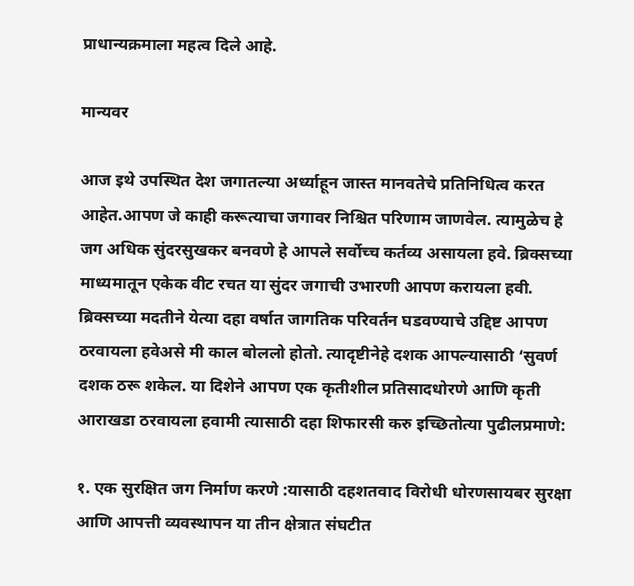प्राधान्यक्रमाला महत्व दिले आहे.

मान्यवर

आज इथे उपस्थित देश जगातल्या अर्ध्याहून जास्त मानवतेचे प्रतिनिधित्व करत आहेत.आपण जे काही करूत्याचा जगावर निश्चित परिणाम जाणवेल. त्यामुळेच हे जग अधिक सुंदरसुखकर बनवणे हे आपले सर्वोच्च कर्तव्य असायला हवे. ब्रिक्सच्या माध्यमातून एकेक वीट रचत या सुंदर जगाची उभारणी आपण करायला हवी. ब्रिक्सच्या मदतीने येत्या दहा वर्षात जागतिक परिवर्तन घडवण्याचे उद्दिष्ट आपण ठरवायला हवेअसे मी काल बोललो होतो. त्यादृष्टीनेहे दशक आपल्यासाठी ‘सुवर्ण दशक ठरू शकेल. या दिशेने आपण एक कृतीशील प्रतिसादधोरणे आणि कृती आराखडा ठरवायला हवामी त्यासाठी दहा शिफारसी करु इच्छितोत्या पुढीलप्रमाणे:

१. एक सुरक्षित जग निर्माण करणे :यासाठी दहशतवाद विरोधी धोरणसायबर सुरक्षा आणि आपत्ती व्यवस्थापन या तीन क्षेत्रात संघटीत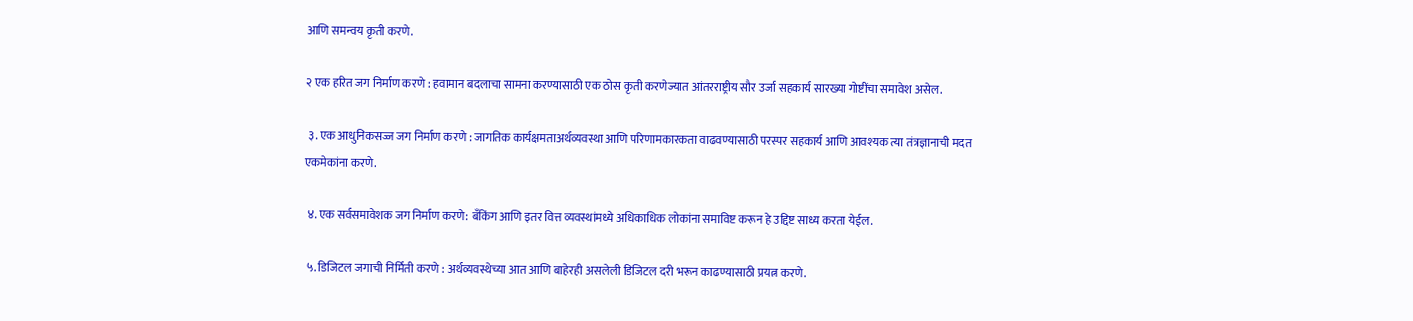आणि समन्वय कृती करणे.

२ एक हरित जग निर्माण करणे : हवामान बदलाचा सामना करण्यासाठी एक ठोस कृती करणेज्यात आंतरराष्ट्रीय सौर उर्जा सहकार्य सारख्या गोष्टींचा समावेश असेल.

 ३. एक आधुनिकसज्ज जग निर्माण करणे : जागतिक कार्यक्षमताअर्थव्यवस्था आणि परिणामकारकता वाढवण्यासाठी परस्पर सहकार्य आणि आवश्यक त्या तंत्रज्ञानाची मदत एकमेकांना करणे.

 ४. एक सर्वसमावेशक जग निर्माण करणे: बँकिंग आणि इतर वित्त व्यवस्थांमध्ये अधिकाधिक लोकांना समाविष्ट करून हे उद्दिष्ट साध्य करता येईल.

 ५. डिजिटल जगाची निर्मिती करणे : अर्थव्यवस्थेच्या आत आणि बाहेरही असलेली डिजिटल दरी भरून काढण्यासाठी प्रयत्न करणे.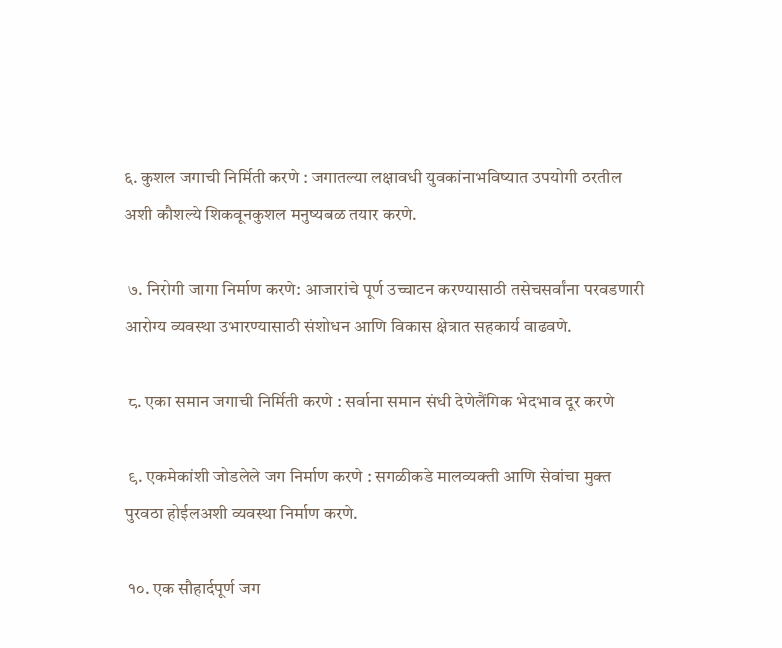६. कुशल जगाची निर्मिती करणे : जगातल्या लक्षावधी युवकांनाभविष्यात उपयोगी ठरतील अशी कौशल्ये शिकवूनकुशल मनुष्यबळ तयार करणे.

 ७. निरोगी जागा निर्माण करणे: आजारांचे पूर्ण उच्चाटन करण्यासाठी तसेचसर्वांना परवडणारी आरोग्य व्यवस्था उभारण्यासाठी संशोधन आणि विकास क्षेत्रात सहकार्य वाढवणे.

 ८. एका समान जगाची निर्मिती करणे : सर्वाना समान संधी देणेलैंगिक भेदभाव दूर करणे

 ९. एकमेकांशी जोडलेले जग निर्माण करणे : सगळीकडे मालव्यक्ती आणि सेवांचा मुक्त पुरवठा होईलअशी व्यवस्था निर्माण करणे.

 १०. एक सौहार्दपूर्ण जग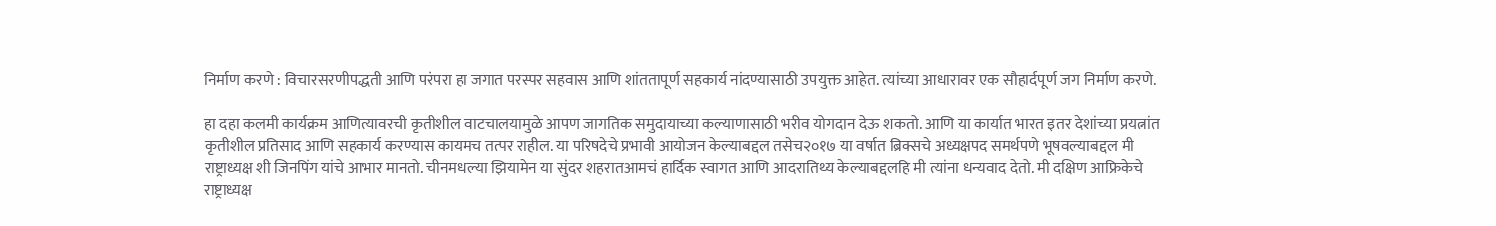निर्माण करणे : विचारसरणीपद्धती आणि परंपरा हा जगात परस्पर सहवास आणि शांततापूर्ण सहकार्य नांदण्यासाठी उपयुक्त आहेत. त्यांच्या आधारावर एक सौहार्दपूर्ण जग निर्माण करणे.

हा दहा कलमी कार्यक्रम आणित्यावरची कृतीशील वाटचालयामुळे आपण जागतिक समुदायाच्या कल्याणासाठी भरीव योगदान देऊ शकतो. आणि या कार्यात भारत इतर देशांच्या प्रयत्नांत कृतीशील प्रतिसाद आणि सहकार्य करण्यास कायमच तत्पर राहील. या परिषदेचे प्रभावी आयोजन केल्याबद्दल तसेच२०१७ या वर्षात ब्रिक्सचे अध्यक्षपद समर्थपणे भूषवल्याबद्दल मी राष्ट्राध्यक्ष शी जिनपिंग यांचे आभार मानतो. चीनमधल्या झियामेन या सुंदर शहरातआमचं हार्दिक स्वागत आणि आदरातिथ्य केल्याबद्दलहि मी त्यांना धन्यवाद देतो. मी दक्षिण आफ्रिकेचे राष्ट्राध्यक्ष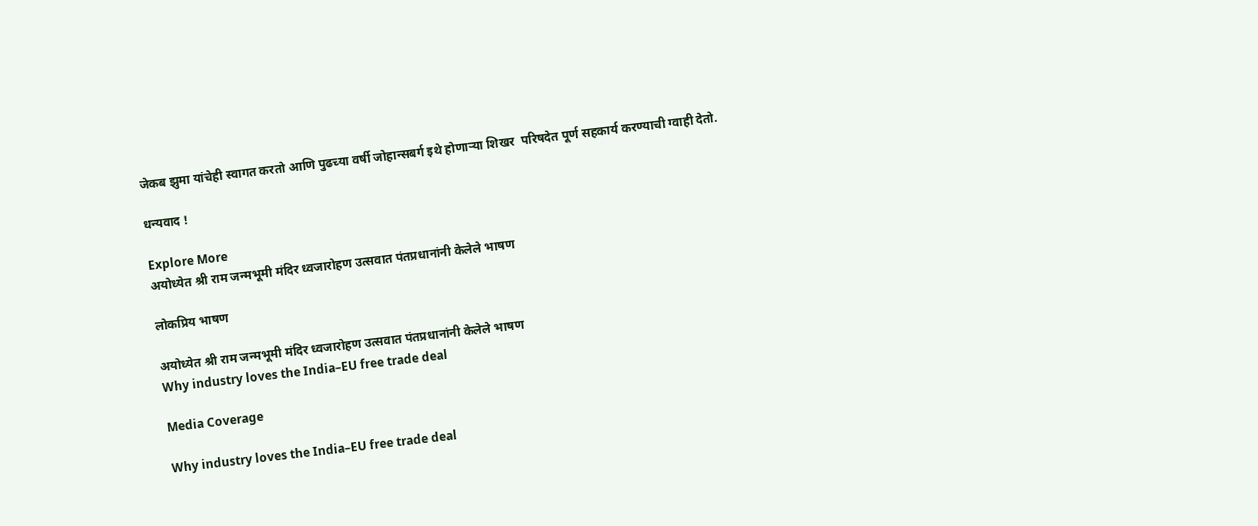जेकब झुमा यांचेही स्वागत करतो आणि पुढच्या वर्षी जोहान्सबर्ग इथे होणाऱ्या शिखर  परिषदेत पूर्ण सहकार्य करण्याची ग्वाही देतो.

धन्यवाद !

Explore More
अयोध्येत श्री राम जन्मभूमी मंदिर ध्वजारोहण उत्सवात पंतप्रधानांनी केलेले भाषण

लोकप्रिय भाषण

अयोध्येत श्री राम जन्मभूमी मंदिर ध्वजारोहण उत्सवात पंतप्रधानांनी केलेले भाषण
Why industry loves the India–EU free trade deal

Media Coverage

Why industry loves the India–EU free trade deal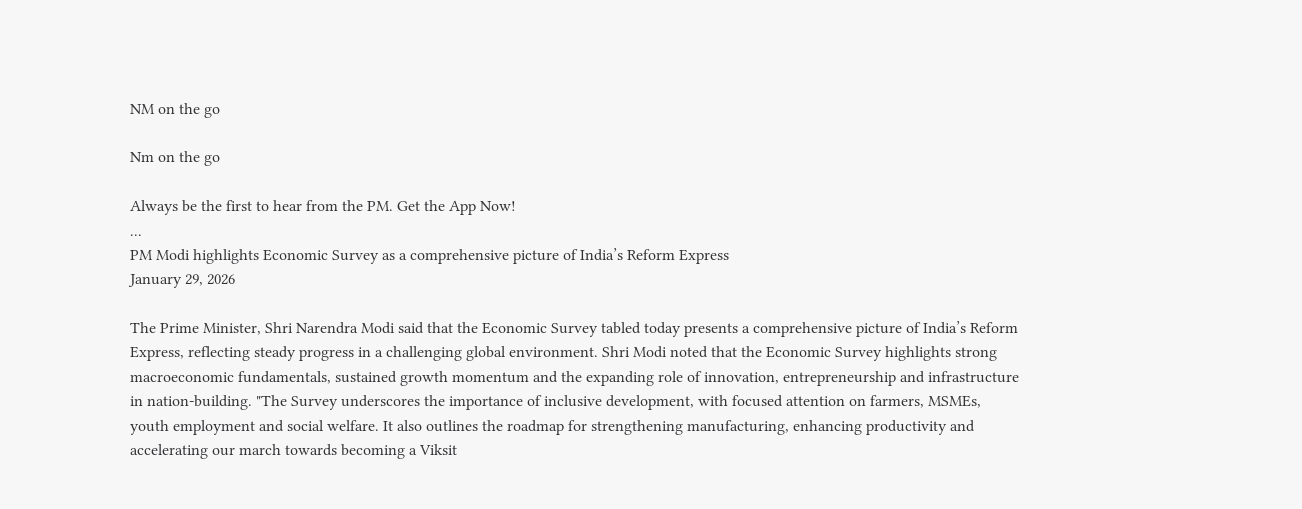NM on the go

Nm on the go

Always be the first to hear from the PM. Get the App Now!
...
PM Modi highlights Economic Survey as a comprehensive picture of India’s Reform Express
January 29, 2026

The Prime Minister, Shri Narendra Modi said that the Economic Survey tabled today presents a comprehensive picture of India’s Reform Express, reflecting steady progress in a challenging global environment. Shri Modi noted that the Economic Survey highlights strong macroeconomic fundamentals, sustained growth momentum and the expanding role of innovation, entrepreneurship and infrastructure in nation-building. "The Survey underscores the importance of inclusive development, with focused attention on farmers, MSMEs, youth employment and social welfare. It also outlines the roadmap for strengthening manufacturing, enhancing productivity and accelerating our march towards becoming a Viksit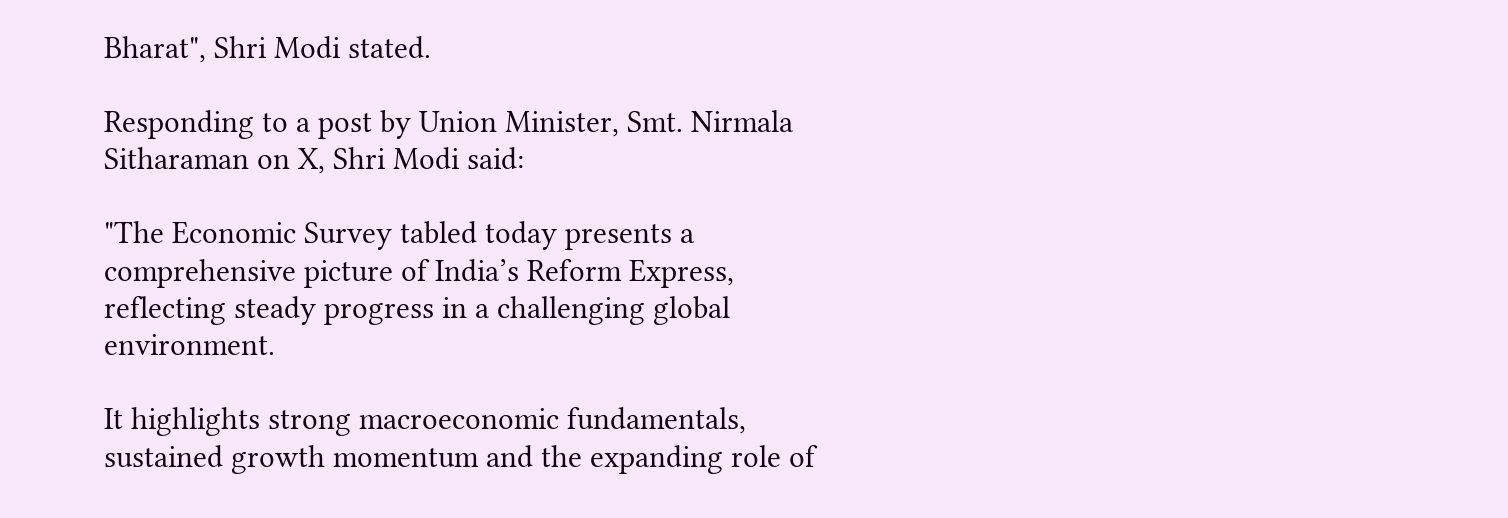Bharat", Shri Modi stated.

Responding to a post by Union Minister, Smt. Nirmala Sitharaman on X, Shri Modi said:

"The Economic Survey tabled today presents a comprehensive picture of India’s Reform Express, reflecting steady progress in a challenging global environment.

It highlights strong macroeconomic fundamentals, sustained growth momentum and the expanding role of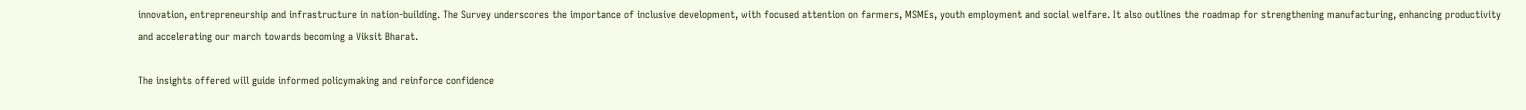innovation, entrepreneurship and infrastructure in nation-building. The Survey underscores the importance of inclusive development, with focused attention on farmers, MSMEs, youth employment and social welfare. It also outlines the roadmap for strengthening manufacturing, enhancing productivity and accelerating our march towards becoming a Viksit Bharat.

The insights offered will guide informed policymaking and reinforce confidence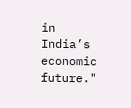in India’s economic future."